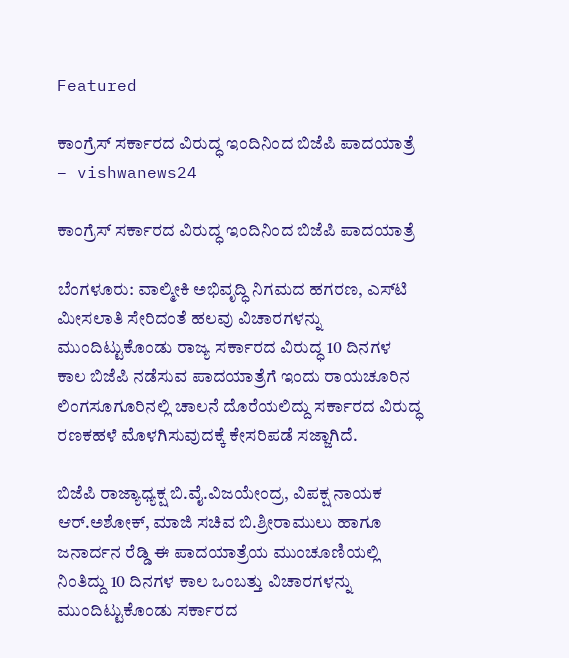Featured

ಕಾಂಗ್ರೆಸ್ ಸರ್ಕಾರದ ವಿರುದ್ಧ ಇಂದಿನಿಂದ ಬಿಜೆಪಿ ಪಾದಯಾತ್ರೆ – vishwanews24

ಕಾಂಗ್ರೆಸ್ ಸರ್ಕಾರದ ವಿರುದ್ಧ ಇಂದಿನಿಂದ ಬಿಜೆಪಿ ಪಾದಯಾತ್ರೆ

ಬೆಂಗಳೂರು: ವಾಲ್ಮೀಕಿ ಅಭಿವೃದ್ಧಿ ನಿಗಮದ ಹಗರಣ, ಎಸ್‌ಟಿ ಮೀಸಲಾತಿ ಸೇರಿದಂತೆ ಹಲವು ವಿಚಾರಗಳನ್ನು ಮುಂದಿಟ್ಟುಕೊಂಡು ರಾಜ್ಯ ಸರ್ಕಾರದ ವಿರುದ್ಧ 10 ದಿನಗಳ ಕಾಲ ಬಿಜೆಪಿ ನಡೆಸುವ ಪಾದಯಾತ್ರೆಗೆ ಇಂದು ರಾಯಚೂರಿನ ಲಿಂಗಸೂಗೂರಿನಲ್ಲಿ ಚಾಲನೆ ದೊರೆಯಲಿದ್ದು ಸರ್ಕಾರದ ವಿರುದ್ಧ ರಣಕಹಳೆ ಮೊಳಗಿಸುವುದಕ್ಕೆ ಕೇಸರಿಪಡೆ ಸಜ್ಜಾಗಿದೆ.

ಬಿಜೆಪಿ ರಾಜ್ಯಾಧ್ಯಕ್ಷ ಬಿ.ವೈ.ವಿಜಯೇಂದ್ರ, ವಿಪಕ್ಷ ನಾಯಕ ಆರ್.ಅಶೋಕ್, ಮಾಜಿ ಸಚಿವ ಬಿ.ಶ್ರೀರಾಮುಲು ಹಾಗೂ ಜನಾರ್ದನ ರೆಡ್ಡಿ ಈ ಪಾದಯಾತ್ರೆಯ ಮುಂಚೂಣಿಯಲ್ಲಿ ನಿಂತಿದ್ದು 10 ದಿನಗಳ ಕಾಲ ಒಂಬತ್ತು ವಿಚಾರಗಳನ್ನು ಮುಂದಿಟ್ಟುಕೊಂಡು ಸರ್ಕಾರದ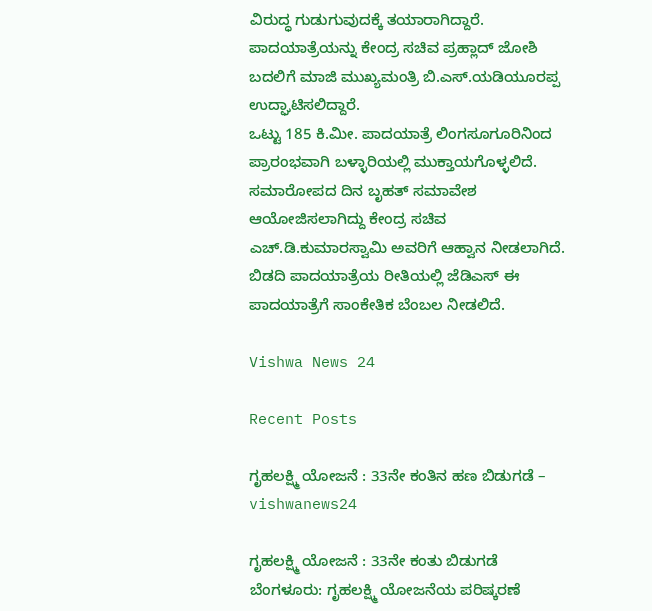ವಿರುದ್ಧ ಗುಡುಗುವುದಕ್ಕೆ ತಯಾರಾಗಿದ್ದಾರೆ. ಪಾದಯಾತ್ರೆಯನ್ನು ಕೇಂದ್ರ ಸಚಿವ ಪ್ರಹ್ಲಾದ್ ಜೋಶಿ ಬದಲಿಗೆ ಮಾಜಿ ಮುಖ್ಯಮಂತ್ರಿ ಬಿ.ಎಸ್.ಯಡಿಯೂರಪ್ಪ ಉದ್ಘಾಟಿಸಲಿದ್ದಾರೆ.
ಒಟ್ಟು 185 ಕಿ.ಮೀ. ಪಾದಯಾತ್ರೆ ಲಿಂಗಸೂಗೂರಿನಿಂದ ಪ್ರಾರಂಭವಾಗಿ ಬಳ್ಳಾರಿಯಲ್ಲಿ ಮುಕ್ತಾಯಗೊಳ್ಳಲಿದೆ. ಸಮಾರೋಪದ ದಿನ ಬೃಹತ್ ಸಮಾವೇಶ ಆಯೋಜಿಸಲಾಗಿದ್ದು ಕೇಂದ್ರ ಸಚಿವ ಎಚ್.ಡಿ.ಕುಮಾರಸ್ವಾಮಿ ಅವರಿಗೆ ಆಹ್ವಾನ ನೀಡಲಾಗಿದೆ. ಬಿಡದಿ ಪಾದಯಾತ್ರೆಯ ರೀತಿಯಲ್ಲಿ ಜೆಡಿಎಸ್‌ ಈ ಪಾದಯಾತ್ರೆಗೆ ಸಾಂಕೇತಿಕ ಬೆಂಬಲ ನೀಡಲಿದೆ.

Vishwa News 24

Recent Posts

ಗೃಹಲಕ್ಷ್ಮಿ ಯೋಜನೆ : 33ನೇ ಕಂತಿನ ಹಣ ಬಿಡುಗಡೆ – vishwanews24

ಗೃಹಲಕ್ಷ್ಮಿ ಯೋಜನೆ : 33ನೇ ಕಂತು ಬಿಡುಗಡೆ ಬೆಂಗಳೂರು: ಗೃಹಲಕ್ಷ್ಮಿ ಯೋಜನೆಯ ಪರಿಷ್ಕರಣೆ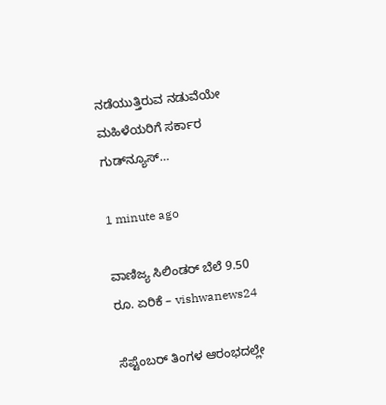ನಡೆಯುತ್ತಿರುವ ನಡುವೆಯೇ ಮಹಿಳೆಯರಿಗೆ ಸರ್ಕಾರ ಗುಡ್‌ನ್ಯೂಸ್…

1 minute ago

ವಾಣಿಜ್ಯ ಸಿಲಿಂಡರ್‌ ಬೆಲೆ 9.50 ರೂ. ಏರಿಕೆ – vishwanews24

ಸೆಪ್ಟೆಂಬರ್‌ ತಿಂಗಳ ಆರಂಭದಲ್ಲೇ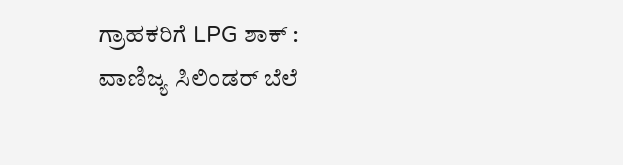ಗ್ರಾಹಕರಿಗೆ LPG ಶಾಕ್‌ : ವಾಣಿಜ್ಯ ಸಿಲಿಂಡರ್‌ ಬೆಲೆ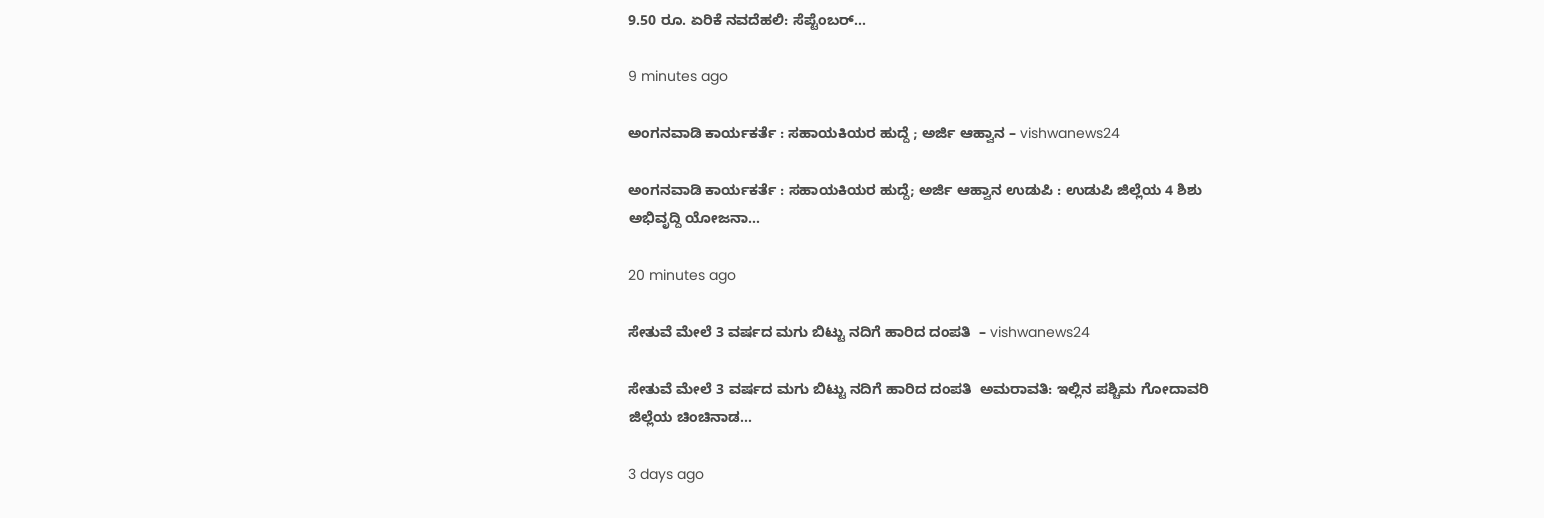9.50 ರೂ. ಏರಿಕೆ ನವದೆಹಲಿ: ಸೆಪ್ಟೆಂಬರ್‌…

9 minutes ago

ಅಂಗನವಾಡಿ ಕಾರ್ಯಕರ್ತೆ : ಸಹಾಯಕಿಯರ ಹುದ್ದೆ ; ಅರ್ಜಿ ಆಹ್ವಾನ – vishwanews24

ಅಂಗನವಾಡಿ ಕಾರ್ಯಕರ್ತೆ : ಸಹಾಯಕಿಯರ ಹುದ್ದೆ; ಅರ್ಜಿ ಆಹ್ವಾನ ಉಡುಪಿ : ಉಡುಪಿ ಜಿಲ್ಲೆಯ 4 ಶಿಶು ಅಭಿವೃದ್ದಿ ಯೋಜನಾ…

20 minutes ago

ಸೇತುವೆ ಮೇಲೆ 3 ವರ್ಷದ ಮಗು ಬಿಟ್ಟು ನದಿಗೆ ಹಾರಿದ ದಂಪತಿ  – vishwanews24

ಸೇತುವೆ ಮೇಲೆ 3 ವರ್ಷದ ಮಗು ಬಿಟ್ಟು ನದಿಗೆ ಹಾರಿದ ದಂಪತಿ  ಅಮರಾವತಿ: ಇಲ್ಲಿನ ಪಶ್ಚಿಮ ಗೋದಾವರಿ  ಜಿಲ್ಲೆಯ ಚಿಂಚಿನಾಡ…

3 days ago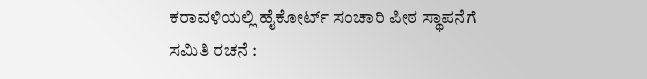ಕರಾವಳಿಯಲ್ಲಿ ಹೈಕೋರ್ಟ್ ಸಂಚಾರಿ ಪೀಠ ಸ್ಥಾಪನೆಗೆ ಸಮಿತಿ ರಚನೆ :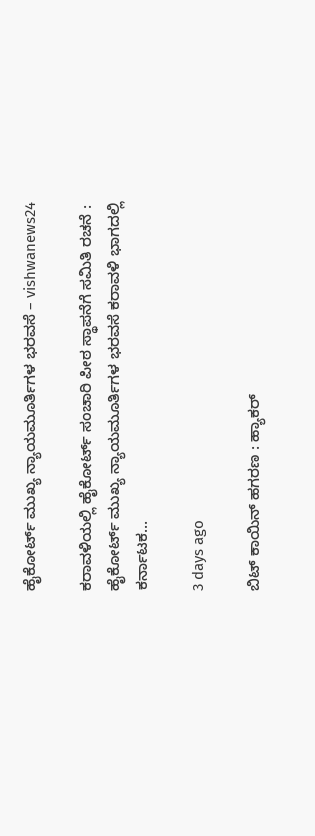ಹೈಕೋರ್ಟ್ ಮುಖ್ಯ ನ್ಯಾಯಮೂರ್ತಿಗಳ ಭರವಸೆ – vishwanews24

ಕರಾವಳಿಯಲ್ಲಿ ಹೈಕೋರ್ಟ್ ಸಂಚಾರಿ ಪೀಠ ಸ್ಥಾಪನೆಗೆ ಸಮಿತಿ ರಚನೆ : ಹೈಕೋರ್ಟ್ ಮುಖ್ಯ ನ್ಯಾಯಮೂರ್ತಿಗಳ ಭರವಸೆ ಕರಾವಳಿ ಭಾಗದಲ್ಲಿ ಕರ್ನಾಟಕ…

3 days ago

ಬಿಟ್ ಕಾಯಿನ್ ಹಗರಣ : ಹ್ಯಾಕರ್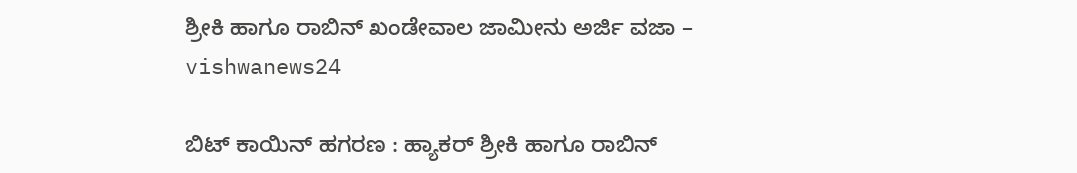ಶ್ರೀಕಿ ಹಾಗೂ ರಾಬಿನ್ ಖಂಡೇವಾಲ ಜಾಮೀನು ಅರ್ಜಿ ವಜಾ – vishwanews24

ಬಿಟ್ ಕಾಯಿನ್ ಹಗರಣ : ಹ್ಯಾಕರ್ ಶ್ರೀಕಿ ಹಾಗೂ ರಾಬಿನ್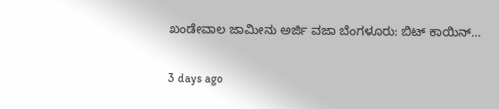ಖಂಡೇವಾಲ ಜಾಮೀನು ಅರ್ಜಿ ವಜಾ ಬೆಂಗಳೂರು: ಬಿಟ್ ಕಾಯಿನ್…

3 days ago